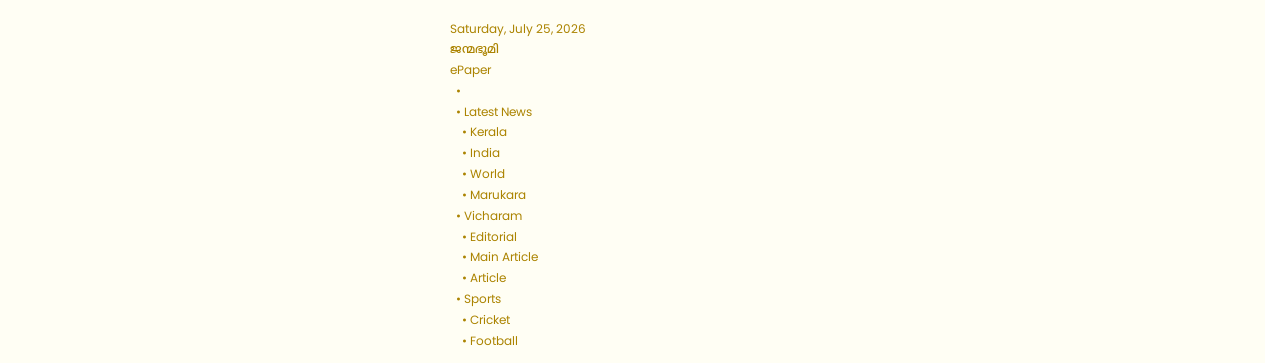Saturday, July 25, 2026
ജന്മഭൂമി
ePaper
  •
  • Latest News
    • Kerala
    • India
    • World
    • Marukara
  • Vicharam
    • Editorial
    • Main Article
    • Article
  • Sports
    • Cricket
    • Football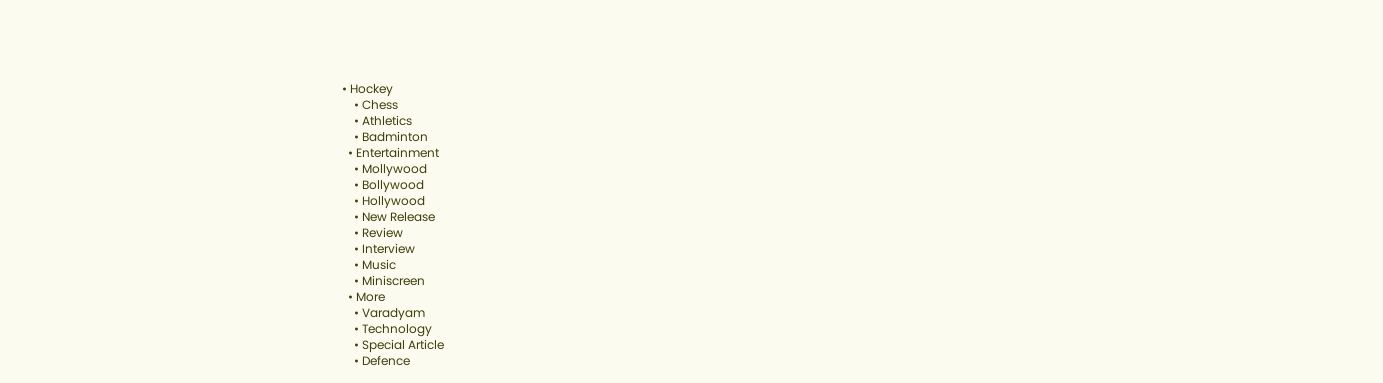• Hockey
    • Chess
    • Athletics
    • Badminton
  • Entertainment
    • Mollywood
    • Bollywood
    • Hollywood
    • New Release
    • Review
    • Interview
    • Music
    • Miniscreen
  • More
    • Varadyam
    • Technology
    • Special Article
    • Defence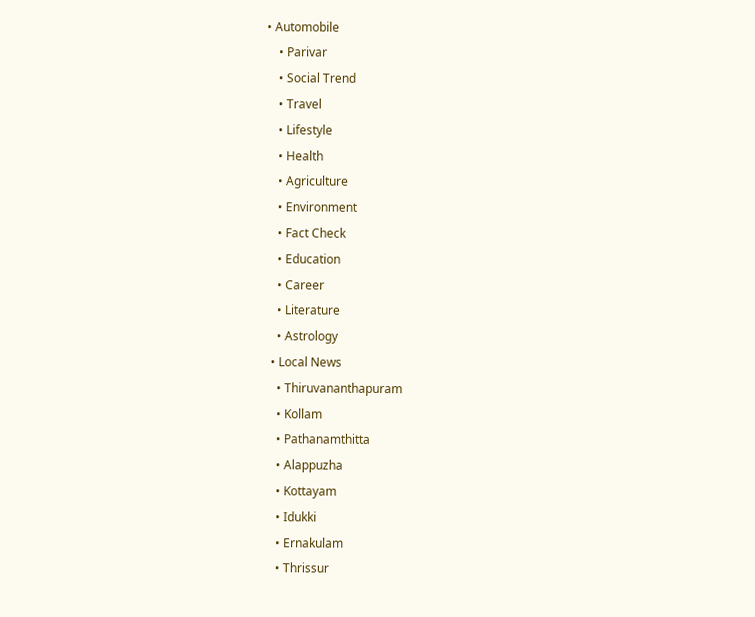• Automobile
    • Parivar
    • Social Trend
    • Travel
    • Lifestyle
    • Health
    • Agriculture
    • Environment
    • Fact Check
    • Education
    • Career
    • Literature
    • Astrology
  • Local News
    • Thiruvananthapuram
    • Kollam
    • Pathanamthitta
    • Alappuzha
    • Kottayam
    • Idukki
    • Ernakulam
    • Thrissur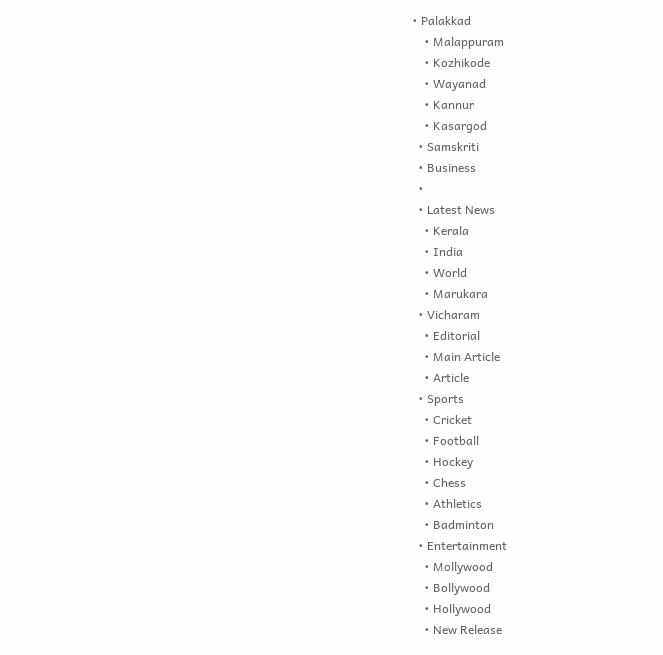• Palakkad
    • Malappuram
    • Kozhikode
    • Wayanad
    • Kannur
    • Kasargod
  • Samskriti
  • Business
  •
  • Latest News
    • Kerala
    • India
    • World
    • Marukara
  • Vicharam
    • Editorial
    • Main Article
    • Article
  • Sports
    • Cricket
    • Football
    • Hockey
    • Chess
    • Athletics
    • Badminton
  • Entertainment
    • Mollywood
    • Bollywood
    • Hollywood
    • New Release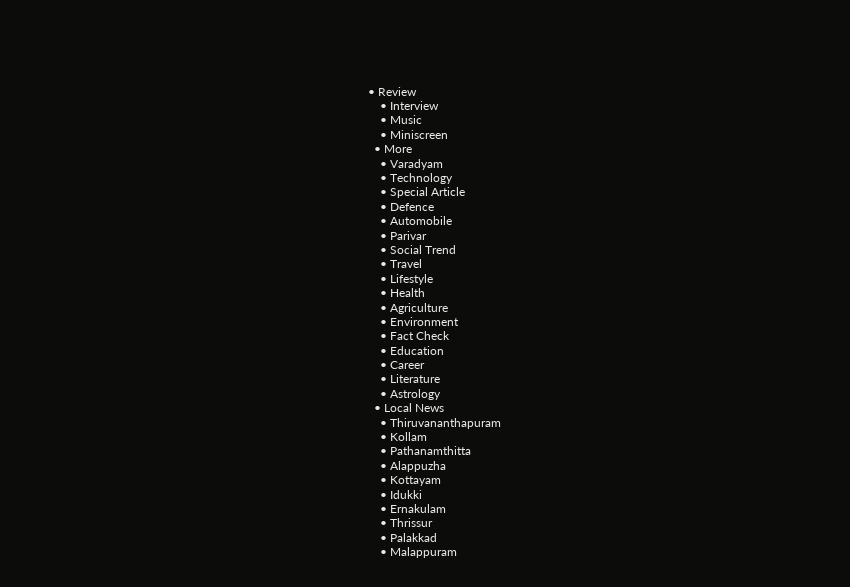• Review
    • Interview
    • Music
    • Miniscreen
  • More
    • Varadyam
    • Technology
    • Special Article
    • Defence
    • Automobile
    • Parivar
    • Social Trend
    • Travel
    • Lifestyle
    • Health
    • Agriculture
    • Environment
    • Fact Check
    • Education
    • Career
    • Literature
    • Astrology
  • Local News
    • Thiruvananthapuram
    • Kollam
    • Pathanamthitta
    • Alappuzha
    • Kottayam
    • Idukki
    • Ernakulam
    • Thrissur
    • Palakkad
    • Malappuram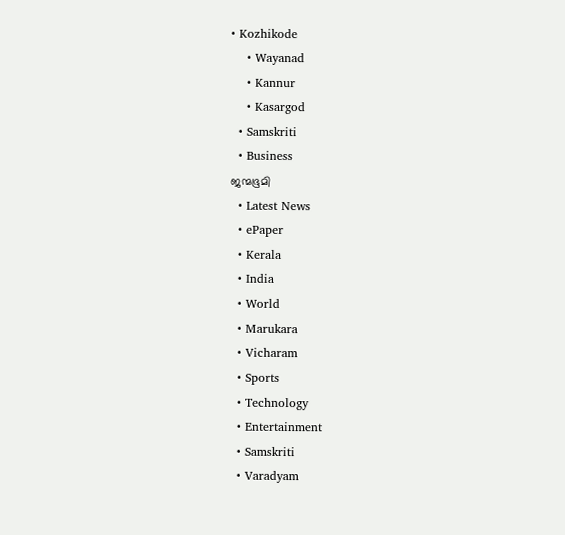• Kozhikode
    • Wayanad
    • Kannur
    • Kasargod
  • Samskriti
  • Business
ജന്മഭൂമി
  • Latest News
  • ePaper
  • Kerala
  • India
  • World
  • Marukara
  • Vicharam
  • Sports
  • Technology
  • Entertainment
  • Samskriti
  • Varadyam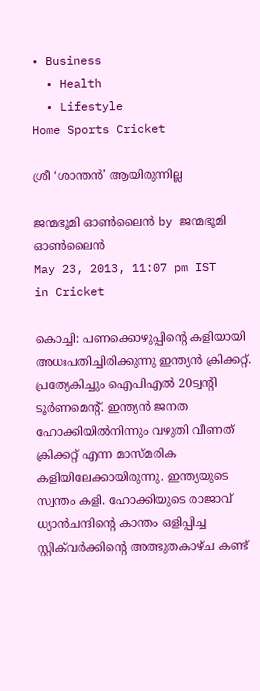• Business
  • Health
  • Lifestyle
Home Sports Cricket

ശ്രീ ‘ശാന്തന്‍’ ആയിരുന്നില്ല

ജന്മഭൂമി ഓണ്‍ലൈന്‍ by ജന്മഭൂമി ഓണ്‍ലൈന്‍
May 23, 2013, 11:07 pm IST
in Cricket

കൊച്ചി: പണക്കൊഴുപ്പിന്റെ കളിയായി അധഃപതിച്ചിരിക്കുന്നു ഇന്ത്യന്‍ ക്രിക്കറ്റ്‌. പ്രത്യേകിച്ചും ഐപിഎല്‍ 20ട്വന്റി ടൂര്‍ണമെന്റ്‌. ഇന്ത്യന്‍ ജനത ഹോക്കിയില്‍നിന്നും വഴുതി വീണത്‌ ക്രിക്കറ്റ്‌ എന്ന മാസ്മരിക കളിയിലേക്കായിരുന്നു. ഇന്ത്യയുടെ സ്വന്തം കളി. ഹോക്കിയുടെ രാജാവ്‌ ധ്യാന്‍ചന്ദിന്റെ കാന്തം ഒളിപ്പിച്ച സ്റ്റിക്‌വര്‍ക്കിന്റെ അത്ഭുതകാഴ്ച കണ്ട്‌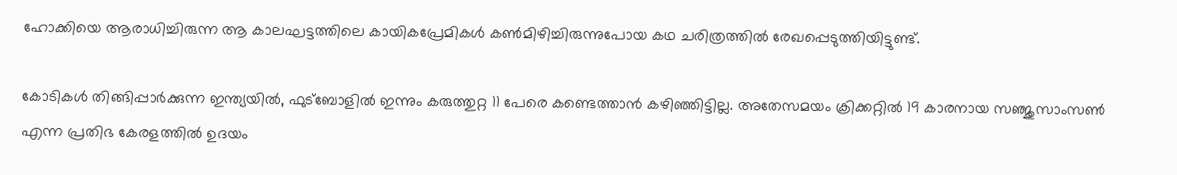ഹോക്കിയെ ആരാധിച്ചിരുന്ന ആ കാലഘട്ടത്തിലെ കായികപ്രേമികള്‍ കണ്‍മിഴിച്ചിരുന്നുപോയ കഥ ചരിത്രത്തില്‍ രേഖപ്പെടുത്തിയിട്ടുണ്ട്‌.

കോടികള്‍ തിങ്ങിപ്പാര്‍ക്കുന്ന ഇന്ത്യയില്‍, ഫുട്ബോളില്‍ ഇന്നും കരുത്തുറ്റ 11 പേരെ കണ്ടെത്താന്‍ കഴിഞ്ഞിട്ടില്ല. അതേസമയം ക്രിക്കറ്റില്‍ 19 കാരനായ സഞ്ജുസാംസണ്‍ എന്ന പ്രതിഭ കേരളത്തില്‍ ഉദയം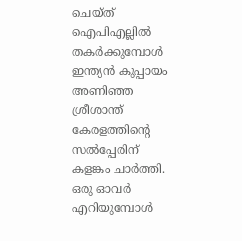ചെയ്ത്‌ ഐപിഎല്ലില്‍ തകര്‍ക്കുമ്പോള്‍ ഇന്ത്യന്‍ കുപ്പായം അണിഞ്ഞ ശ്രീശാന്ത്‌ കേരളത്തിന്റെ സല്‍പ്പേരിന്‌ കളങ്കം ചാര്‍ത്തി. ഒരു ഓവര്‍ എറിയുമ്പോള്‍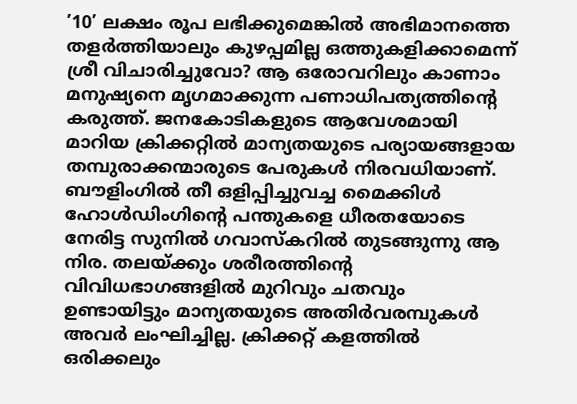’10’ ലക്ഷം രൂപ ലഭിക്കുമെങ്കില്‍ അഭിമാനത്തെ തളര്‍ത്തിയാലും കുഴപ്പമില്ല ഒത്തുകളിക്കാമെന്ന്‌ ശ്രീ വിചാരിച്ചുവോ? ആ ഒരോവറിലും കാണാം മനുഷ്യനെ മൃഗമാക്കുന്ന പണാധിപത്യത്തിന്റെ കരുത്ത്‌. ജനകോടികളുടെ ആവേശമായി മാറിയ ക്രിക്കറ്റില്‍ മാന്യതയുടെ പര്യായങ്ങളായ തമ്പുരാക്കന്മാരുടെ പേരുകള്‍ നിരവധിയാണ്‌. ബൗളിംഗില്‍ തീ ഒളിപ്പിച്ചുവച്ച മൈക്കിള്‍ ഹോള്‍ഡിംഗിന്റെ പന്തുകളെ ധീരതയോടെ നേരിട്ട സുനില്‍ ഗവാസ്കറില്‍ തുടങ്ങുന്നു ആ നിര. തലയ്‌ക്കും ശരീരത്തിന്റെ വിവിധഭാഗങ്ങളില്‍ മുറിവും ചതവും ഉണ്ടായിട്ടും മാന്യതയുടെ അതിര്‍വരമ്പുകള്‍ അവര്‍ ലംഘിച്ചില്ല. ക്രിക്കറ്റ്‌ കളത്തില്‍ ഒരിക്കലും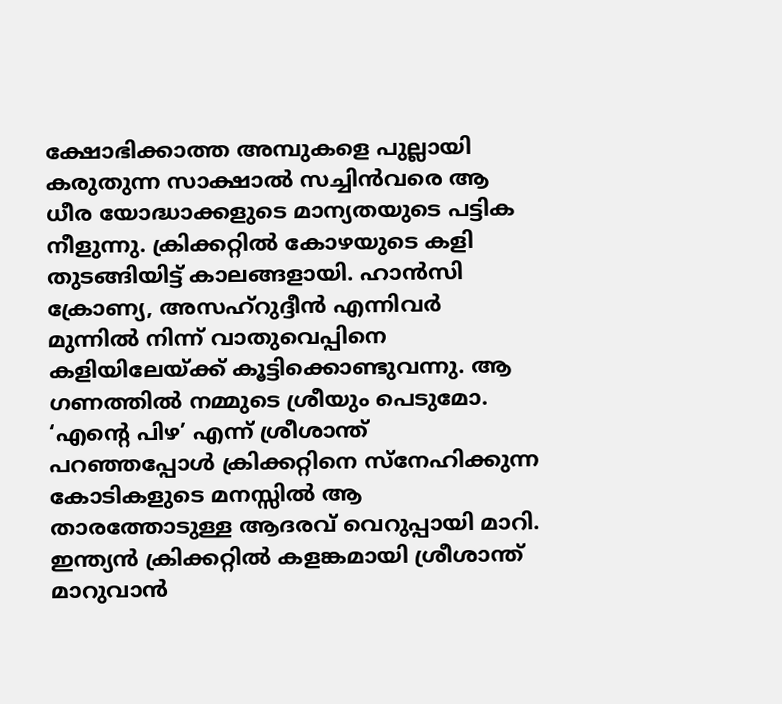ക്ഷോഭിക്കാത്ത അമ്പുകളെ പുല്ലായി കരുതുന്ന സാക്ഷാല്‍ സച്ചിന്‍വരെ ആ ധീര യോദ്ധാക്കളുടെ മാന്യതയുടെ പട്ടിക നീളുന്നു. ക്രിക്കറ്റില്‍ കോഴയുടെ കളി തുടങ്ങിയിട്ട്‌ കാലങ്ങളായി. ഹാന്‍സി ക്രോണ്യ, അസഹ്‌റുദ്ദീന്‍ എന്നിവര്‍ മുന്നില്‍ നിന്ന്‌ വാതുവെപ്പിനെ കളിയിലേയ്‌ക്ക്‌ കൂട്ടിക്കൊണ്ടുവന്നു. ആ ഗണത്തില്‍ നമ്മുടെ ശ്രീയും പെടുമോ. ‘എന്റെ പിഴ’ എന്ന്‌ ശ്രീശാന്ത്‌ പറഞ്ഞപ്പോള്‍ ക്രിക്കറ്റിനെ സ്നേഹിക്കുന്ന കോടികളുടെ മനസ്സില്‍ ആ താരത്തോടുള്ള ആദരവ്‌ വെറുപ്പായി മാറി. ഇന്ത്യന്‍ ക്രിക്കറ്റില്‍ കളങ്കമായി ശ്രീശാന്ത്‌ മാറുവാന്‍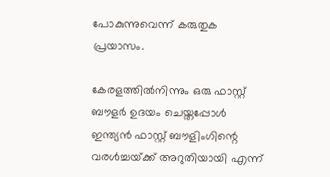പോകുന്നുവെന്ന്‌ കരുതുക പ്രയാസം.

കേരളത്തില്‍നിന്നും ഒരു ഫാസ്റ്റ്‌ ബൗളര്‍ ഉദയം ചെയ്തപ്പോള്‍ ഇന്ത്യന്‍ ഫാസ്റ്റ്‌ ബൗളിംഗിന്റെ വരള്‍ച്ചയ്‌ക്ക്‌ അറുതിയായി എന്ന്‌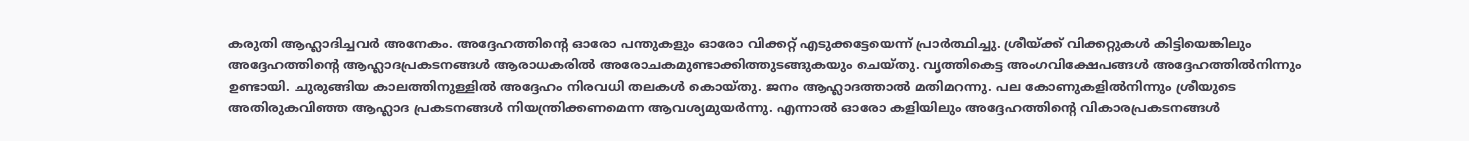കരുതി ആഹ്ലാദിച്ചവര്‍ അനേകം. അദ്ദേഹത്തിന്റെ ഓരോ പന്തുകളും ഓരോ വിക്കറ്റ്‌ എടുക്കട്ടേയെന്ന്‌ പ്രാര്‍ത്ഥിച്ചു. ശ്രീയ്‌ക്ക്‌ വിക്കറ്റുകള്‍ കിട്ടിയെങ്കിലും അദ്ദേഹത്തിന്റെ ആഹ്ലാദപ്രകടനങ്ങള്‍ ആരാധകരില്‍ അരോചകമുണ്ടാക്കിത്തുടങ്ങുകയും ചെയ്തു. വൃത്തികെട്ട അംഗവിക്ഷേപങ്ങള്‍ അദ്ദേഹത്തില്‍നിന്നും ഉണ്ടായി. ചുരുങ്ങിയ കാലത്തിനുള്ളില്‍ അദ്ദേഹം നിരവധി തലകള്‍ കൊയ്തു. ജനം ആഹ്ലാദത്താല്‍ മതിമറന്നു. പല കോണുകളില്‍നിന്നും ശ്രീയുടെ അതിരുകവിഞ്ഞ ആഹ്ലാദ പ്രകടനങ്ങള്‍ നിയന്ത്രിക്കണമെന്ന ആവശ്യമുയര്‍ന്നു. എന്നാല്‍ ഓരോ കളിയിലും അദ്ദേഹത്തിന്റെ വികാരപ്രകടനങ്ങള്‍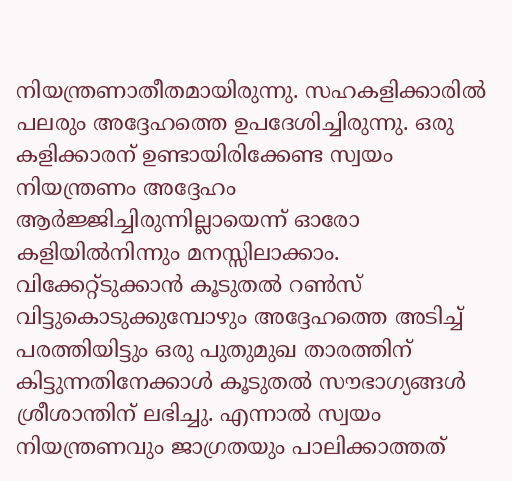നിയന്ത്രണാതീതമായിരുന്നു. സഹകളിക്കാരില്‍ പലരും അദ്ദേഹത്തെ ഉപദേശിച്ചിരുന്നു. ഒരു കളിക്കാരന്‌ ഉണ്ടായിരിക്കേണ്ട സ്വയം നിയന്ത്രണം അദ്ദേഹം ആര്‍ജ്ജിച്ചിരുന്നില്ലായെന്ന്‌ ഓരോ കളിയില്‍നിന്നും മനസ്സിലാക്കാം. വിക്കേറ്റ്ടുക്കാന്‍ കൂടുതല്‍ റണ്‍സ്‌ വിട്ടുകൊടുക്കുമ്പോഴും അദ്ദേഹത്തെ അടിച്ച്‌ പരത്തിയിട്ടും ഒരു പുതുമുഖ താരത്തിന്‌ കിട്ടുന്നതിനേക്കാള്‍ കൂടുതല്‍ സൗഭാഗ്യങ്ങള്‍ ശ്രീശാന്തിന്‌ ലഭിച്ചു. എന്നാല്‍ സ്വയം നിയന്ത്രണവും ജാഗ്രതയും പാലിക്കാത്തത്‌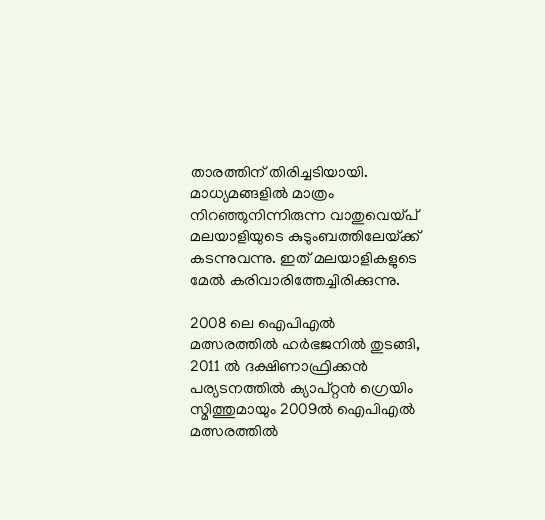താരത്തിന്‌ തിരിച്ചടിയായി. മാധ്യമങ്ങളില്‍ മാത്രം നിറഞ്ഞുനിന്നിരുന്ന വാതുവെയ്‌പ്‌ മലയാളിയുടെ കുടുംബത്തിലേയ്‌ക്ക്‌ കടന്നുവന്നു. ഇത്‌ മലയാളികളുടെ മേല്‍ കരിവാരിത്തേച്ചിരിക്കുന്നു.

2008 ലെ ഐപിഎല്‍ മത്സരത്തില്‍ ഹര്‍ഭജനില്‍ തുടങ്ങി, 2011 ല്‍ ദക്ഷിണാഫ്രിക്കന്‍ പര്യടനത്തില്‍ ക്യാപ്റ്റന്‍ ഗ്രെയിം സ്മിത്തുമായും 2009ല്‍ ഐപിഎല്‍ മത്സരത്തില്‍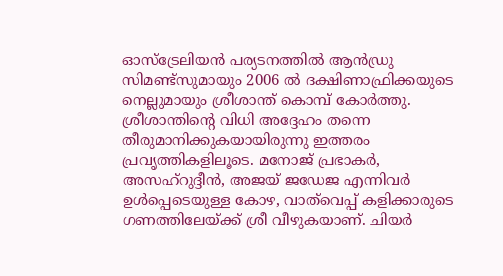ഓസ്ട്രേലിയന്‍ പര്യടനത്തില്‍ ആന്‍ഡ്രു സിമണ്ട്സുമായും 2006 ല്‍ ദക്ഷിണാഫ്രിക്കയുടെ നെല്ലുമായും ശ്രീശാന്ത്‌ കൊമ്പ്‌ കോര്‍ത്തു. ശ്രീശാന്തിന്റെ വിധി അദ്ദേഹം തന്നെ തീരുമാനിക്കുകയായിരുന്നു ഇത്തരം പ്രവൃത്തികളിലൂടെ. മനോജ്‌ പ്രഭാകര്‍, അസഹ്‌റുദ്ദീന്‍, അജയ്‌ ജഡേജ എന്നിവര്‍ ഉള്‍പ്പെടെയുള്ള കോഴ, വാത്‌വെപ്പ്‌ കളിക്കാരുടെ ഗണത്തിലേയ്‌ക്ക്‌ ശ്രീ വീഴുകയാണ്‌. ചിയര്‍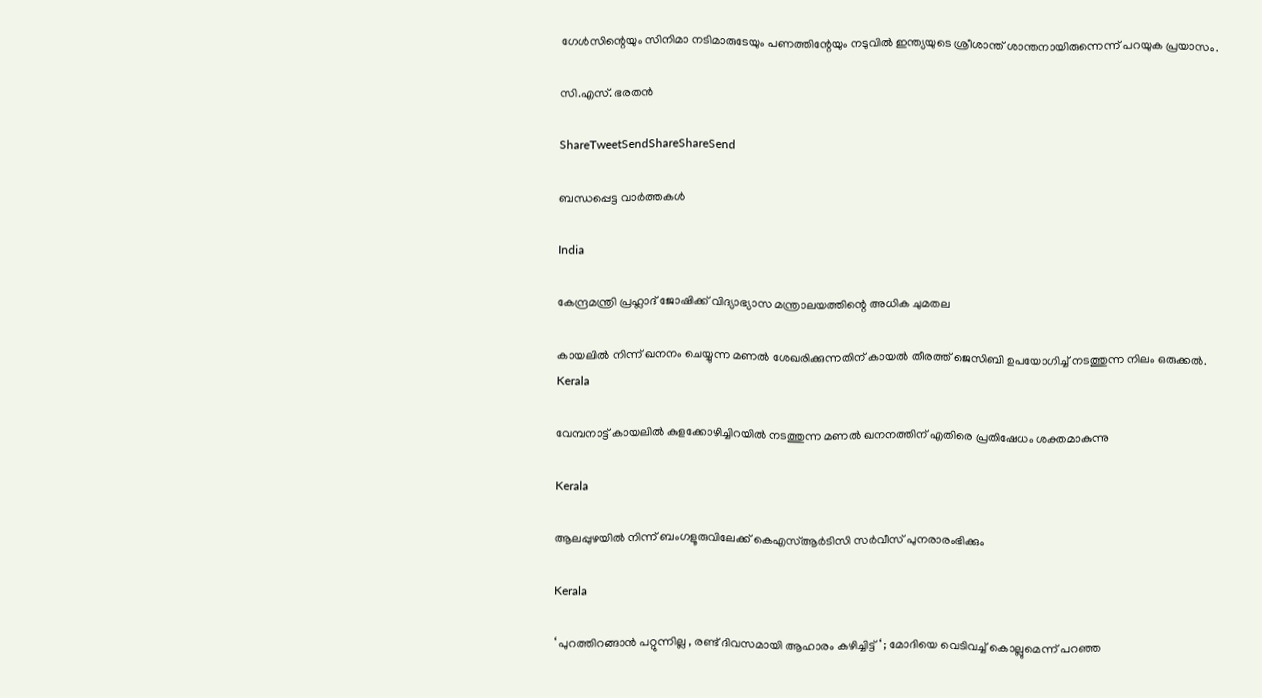ഗേള്‍സിന്റെയും സിനിമാ നടിമാരുടേയും പണത്തിന്റേയും നടുവില്‍ ഇന്ത്യയുടെ ശ്രീശാന്ത്‌ ശാന്തനായിരുന്നെന്ന്‌ പറയുക പ്രയാസം.

സി.എസ്‌. ഭരതന്‍

ShareTweetSendShareShareSend

ബന്ധപ്പെട്ട വാര്‍ത്തകള്‍

India

കേന്ദ്രമന്ത്രി പ്രഹ്ലാദ് ജോഷിക്ക് വിദ്യാഭ്യാസ മന്ത്രാലയത്തിന്റെ അധിക ചുമതല

കായലില്‍ നിന്ന് ഖനനം ചെയ്യുന്ന മണല്‍ ശേഖരിക്കുന്നതിന് കായല്‍ തീരത്ത് ജെസിബി ഉപയോഗിച്ച് നടത്തുന്ന നിലം ഒരുക്കല്‍.
Kerala

വേമ്പനാട്ട് കായലില്‍ കുളക്കോഴിച്ചിറയില്‍ നടത്തുന്ന മണല്‍ ഖനനത്തിന് എതിരെ പ്രതിഷേധം ശക്തമാകുന്നു

Kerala

ആലപ്പുഴയില്‍ നിന്ന് ബംഗളൂരുവിലേക്ക് കെഎസ്ആര്‍ടിസി സര്‍വീസ് പുനരാരംഭിക്കും

Kerala

‘ പുറത്തിറങ്ങാൻ പറ്റുന്നില്ല , രണ്ട് ദിവസമായി ആഹാരം കഴിച്ചിട്ട് ‘ ; മോദിയെ വെടിവച്ച് കൊല്ലുമെന്ന് പറഞ്ഞ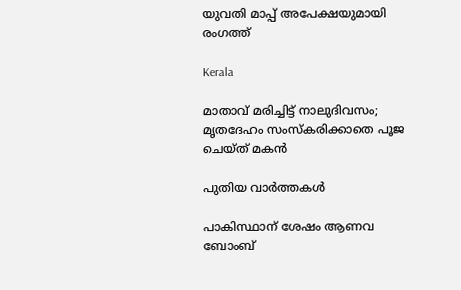യുവതി മാപ്പ് അപേക്ഷയുമായി രംഗത്ത്

Kerala

മാതാവ് മരിച്ചിട്ട് നാലുദിവസം; മൃതദേഹം സംസ്‌കരിക്കാതെ പൂജ ചെയ്ത് മകന്‍

പുതിയ വാര്‍ത്തകള്‍

പാകിസ്ഥാന് ശേഷം ആണവ ബോംബ്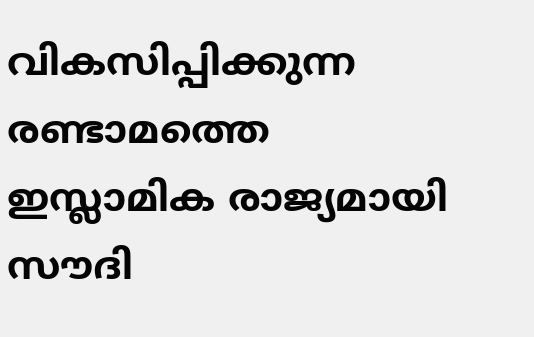വികസിപ്പിക്കുന്ന രണ്ടാമത്തെ ഇസ്ലാമിക രാജ്യമായി സൗദി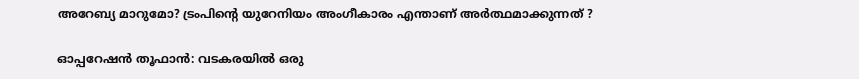അറേബ്യ മാറുമോ? ട്രംപിന്റെ യുറേനിയം അംഗീകാരം എന്താണ് അർത്ഥമാക്കുന്നത് ?

ഓപ്പറേഷൻ തൂഫാൻ: വടകരയില്‍ ഒരു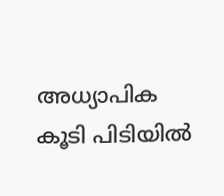അധ്യാപിക കൂടി പിടിയില്‍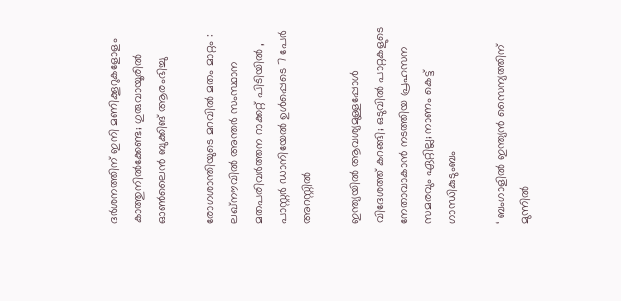ദര്‍ശനത്തിന് ഇനി മണിക്കൂറുകളോളം കാത്തുനില്‍ക്കേണ്ട; ഗുരുവായൂരില്‍ ഓണ്‍ലൈന്‍ ബുക്കിങ് ആരംഭിച്ചു

രോഗശാന്തിയുടെ മറവിൽ മതം മാറ്റം : ലഖ്‌നൗവിൽ അന്തർ സംസ്ഥാന മതപരിവർത്തന റാക്കറ്റ് പിടിയിൽ , പാസ്റ്റർ ഡാനിയേൽ ഉൾപ്പെടെ 7 പേർ അറസ്റ്റിൽ

ഇന്ത്യയില്‍ ആവശ്യമുള്ളപ്പോള്‍ വിദേശത്ത് കറങ്ങി; ഒടുവില്‍ പാറ്റകളുടെ നേതാവാകാന്‍ നടത്തിയ പ്രഹസന സമരവും ഏറ്റില്ല; നാണം കെട്ട് ഗാന്ധികുടുംബം

‘ ബംഗാളിൽ ഇന്ത്യൻ സൈന്യത്തിന് മുന്നിൽ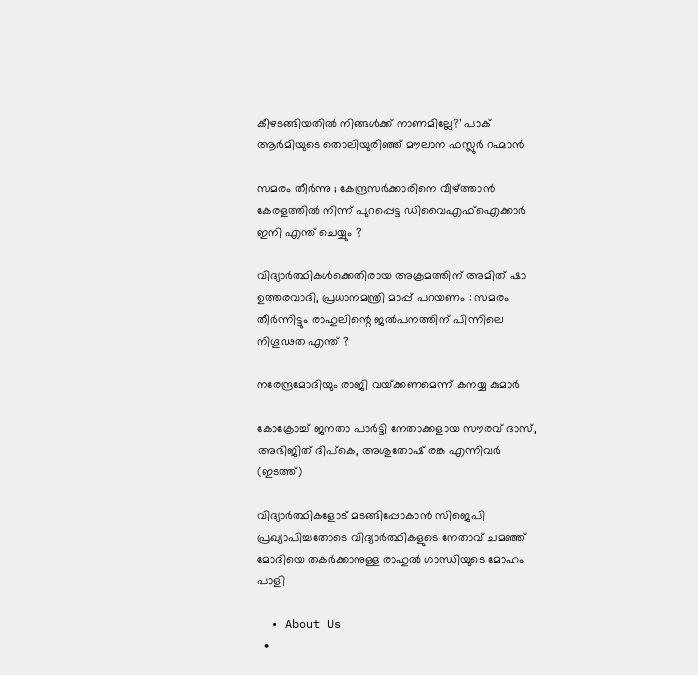കീഴടങ്ങിയതിൽ നിങ്ങൾക്ക് നാണമില്ലേ?’ പാക് ആർമിയുടെ തൊലിയുരിഞ്ഞ് മൗലാന ഫസ്ലുർ റഹ്മാൻ

സമരം തീർന്നു ; കേന്ദ്രസർക്കാരിനെ വീഴ്‌ത്താൻ കേരളത്തിൽ നിന്ന് പുറപ്പെട്ട ഡിവൈഎഫ്ഐക്കാർ ഇനി എന്ത് ചെയ്യും ?

വിദ്യാർത്ഥികൾക്കെതിരായ അക്രമത്തിന് അമിത് ഷാ ഉത്തരവാദി, പ്രധാനമന്ത്രി മാപ്പ് പറയണം : സമരം തീർന്നിട്ടും രാഹുലിന്റെ ജൽപനത്തിന് പിന്നിലെ നിഗൂഢത എന്ത് ?

നരേന്ദ്രമോദിയും രാജി വയ്‌ക്കണമെന്ന് കനയ്യ കുമാർ

കോക്രോച്ച് ജനതാ പാര്‍ട്ടി നേതാക്കളായ സൗരവ് ദാസ്, അഭിജിത് ദിപ്കെ, അശുതോഷ് രങ്ക എന്നിവര്‍ (ഇടത്ത്)

വിദ്യാര്‍ത്ഥികളോട് മടങ്ങിപ്പോകാന്‍ സിജെപി പ്രഖ്യാപിച്ചതോടെ വിദ്യാര്‍ത്ഥികളുടെ നേതാവ് ചമഞ്ഞ് മോദിയെ തകര്‍ക്കാനുള്ള രാഹുല്‍ ഗാന്ധിയുടെ മോഹം പാളി

  • About Us
  •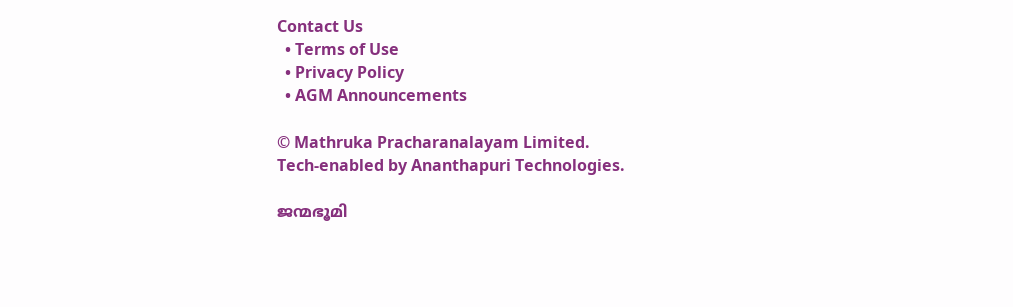Contact Us
  • Terms of Use
  • Privacy Policy
  • AGM Announcements

© Mathruka Pracharanalayam Limited.
Tech-enabled by Ananthapuri Technologies.

ജന്മഭൂമി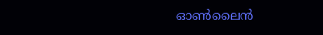ഓണ്‍ലൈന്‍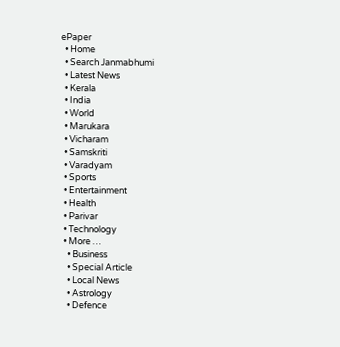ePaper
  • Home
  • Search Janmabhumi
  • Latest News
  • Kerala
  • India
  • World
  • Marukara
  • Vicharam
  • Samskriti
  • Varadyam
  • Sports
  • Entertainment
  • Health
  • Parivar
  • Technology
  • More …
    • Business
    • Special Article
    • Local News
    • Astrology
    • Defence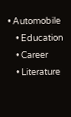• Automobile
    • Education
    • Career
    • Literature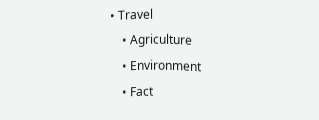• Travel
    • Agriculture
    • Environment
    • Fact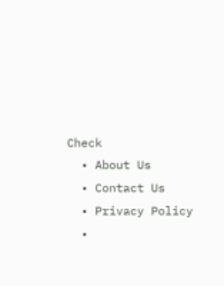Check
  • About Us
  • Contact Us
  • Privacy Policy
  •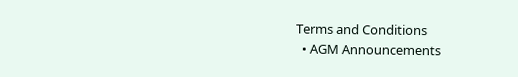Terms and Conditions
  • AGM Announcements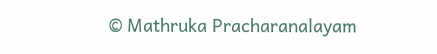© Mathruka Pracharanalayam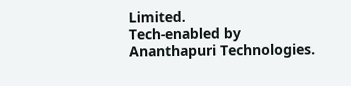Limited.
Tech-enabled by Ananthapuri Technologies.